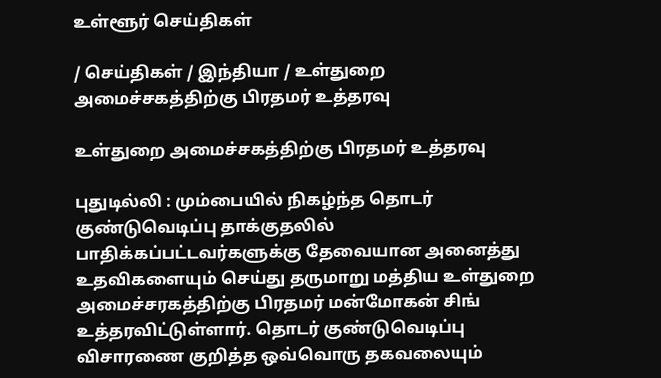உள்ளூர் செய்திகள்

/ செய்திகள் / இந்தியா / உள்துறை அமைச்சகத்திற்கு பிரதமர் உத்தரவு

உள்துறை அமைச்சகத்திற்கு பிரதமர் உத்தரவு

புதுடில்லி : மும்பையில் நிகழ்ந்த தொடர் குண்டுவெடிப்பு தாக்குதலில் பாதிக்கப்பட்டவர்களுக்கு தேவையான அனைத்து உதவிகளையும் செய்து தருமாறு மத்திய உள்துறை அமைச்சரகத்திற்கு பிரதமர் மன்மோகன் சிங் உத்தரவிட்டுள்ளார். தொடர் குண்டுவெடிப்பு விசாரணை குறித்த ஒவ்வொரு தகவலையும்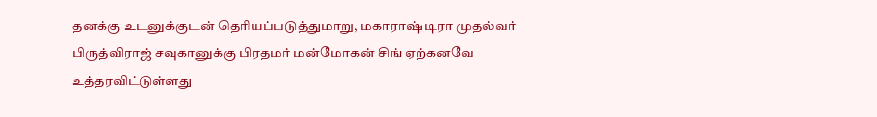தனக்கு உடனுக்குடன் தெரியப்படுத்துமாறு, மகாராஷ்டிரா முதல்வர் பிருத்விராஜ் சவுகானுக்கு பிரதமர் மன்மோகன் சிங் ஏற்கனவே உத்தரவிட்டுள்ளது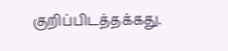குறிப்பிடத்தக்கது.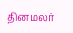தினமலர்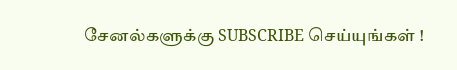சேனல்களுக்கு SUBSCRIBE செய்யுங்கள் !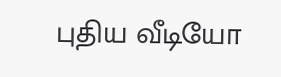புதிய வீடியோ